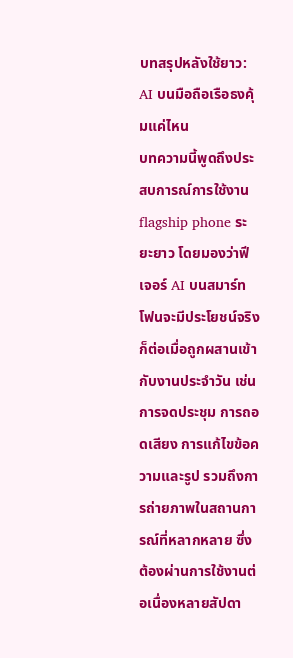บทสรุปหลังใช้ยาว: AI บนมือถือเรือธงคุ้มแค่ไหน
บทความนี้พูดถึงประสบการณ์การใช้งาน flagship phone ระยะยาว โดยมองว่าฟีเจอร์ AI บนสมาร์ทโฟนจะมีประโยชน์จริงก็ต่อเมื่อถูกผสานเข้ากับงานประจำวัน เช่น การจดประชุม การถอดเสียง การแก้ไขข้อความและรูป รวมถึงการถ่ายภาพในสถานการณ์ที่หลากหลาย ซึ่งต้องผ่านการใช้งานต่อเนื่องหลายสัปดา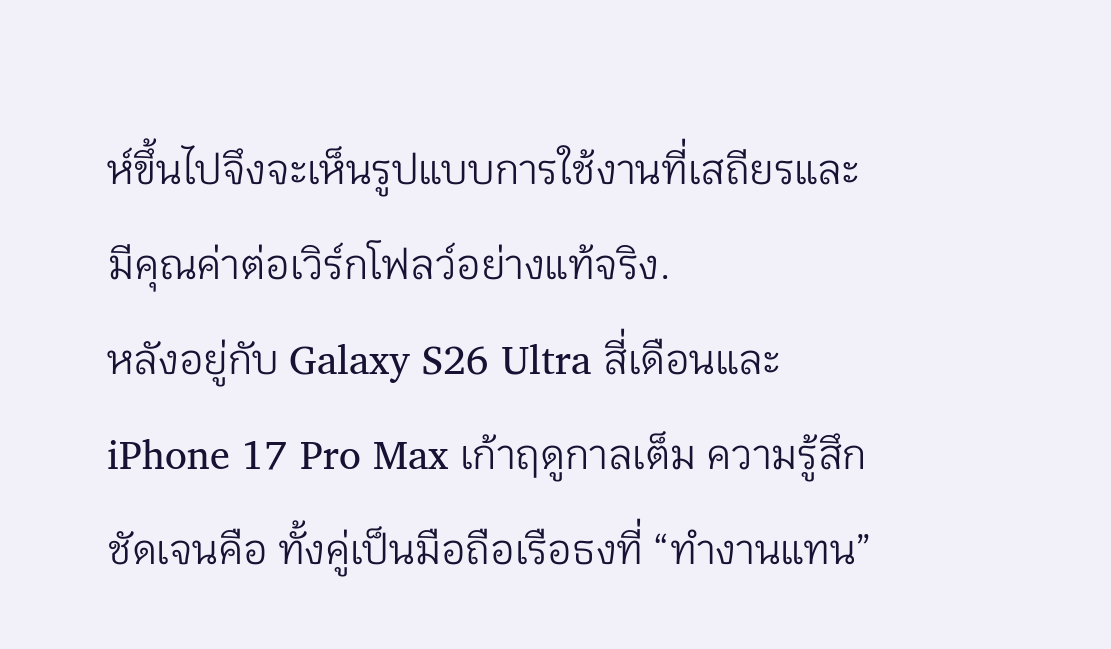ห์ขึ้นไปจึงจะเห็นรูปแบบการใช้งานที่เสถียรและมีคุณค่าต่อเวิร์กโฟลว์อย่างแท้จริง.
หลังอยู่กับ Galaxy S26 Ultra สี่เดือนและ iPhone 17 Pro Max เก้าฤดูกาลเต็ม ความรู้สึกชัดเจนคือ ทั้งคู่เป็นมือถือเรือธงที่ “ทำงานแทน”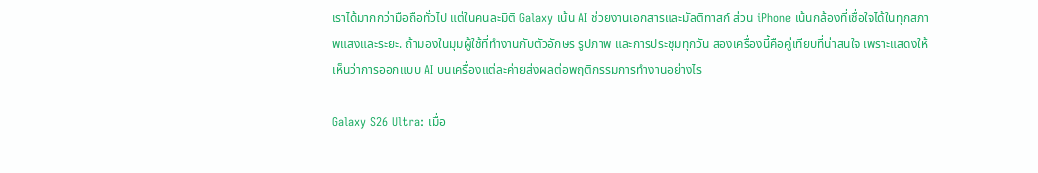เราได้มากกว่ามือถือทั่วไป แต่ในคนละมิติ Galaxy เน้น AI ช่วยงานเอกสารและมัลติทาสก์ ส่วน iPhone เน้นกล้องที่เชื่อใจได้ในทุกสภาพแสงและระยะ. ถ้ามองในมุมผู้ใช้ที่ทำงานกับตัวอักษร รูปภาพ และการประชุมทุกวัน สองเครื่องนี้คือคู่เทียบที่น่าสนใจ เพราะแสดงให้เห็นว่าการออกแบบ AI บนเครื่องแต่ละค่ายส่งผลต่อพฤติกรรมการทำงานอย่างไร

Galaxy S26 Ultra: เมื่อ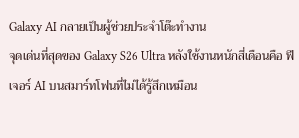Galaxy AI กลายเป็นผู้ช่วยประจำโต๊ะทำงาน
จุดเด่นที่สุดของ Galaxy S26 Ultra หลังใช้งานหนักสี่เดือนคือ ฟีเจอร์ AI บนสมาร์ทโฟนที่ไม่ได้รู้สึกเหมือน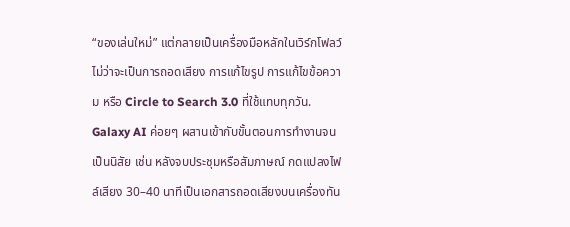“ของเล่นใหม่” แต่กลายเป็นเครื่องมือหลักในเวิร์กโฟลว์ ไม่ว่าจะเป็นการถอดเสียง การแก้ไขรูป การแก้ไขข้อความ หรือ Circle to Search 3.0 ที่ใช้แทบทุกวัน. Galaxy AI ค่อยๆ ผสานเข้ากับขั้นตอนการทำงานจนเป็นนิสัย เช่น หลังจบประชุมหรือสัมภาษณ์ กดแปลงไฟล์เสียง 30–40 นาทีเป็นเอกสารถอดเสียงบนเครื่องทัน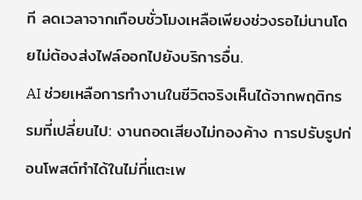ที ลดเวลาจากเกือบชั่วโมงเหลือเพียงช่วงรอไม่นานโดยไม่ต้องส่งไฟล์ออกไปยังบริการอื่น.
AI ช่วยเหลือการทำงานในชีวิตจริงเห็นได้จากพฤติกรรมที่เปลี่ยนไป: งานถอดเสียงไม่กองค้าง การปรับรูปก่อนโพสต์ทำได้ในไม่กี่แตะเพ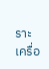ราะเครื่อ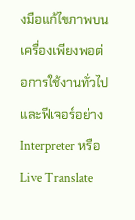งมือแก้ไขภาพบนเครื่องเพียงพอต่อการใช้งานทั่วไป และฟีเจอร์อย่าง Interpreter หรือ Live Translate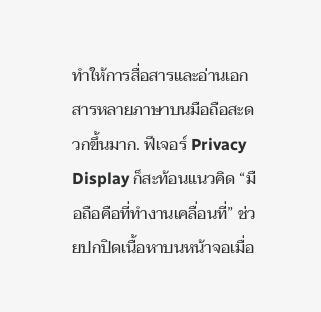ทำให้การสื่อสารและอ่านเอกสารหลายภาษาบนมือถือสะดวกขึ้นมาก. ฟีเจอร์ Privacy Display ก็สะท้อนแนวคิด “มือถือคือที่ทำงานเคลื่อนที่” ช่วยปกปิดเนื้อหาบนหน้าจอเมื่อ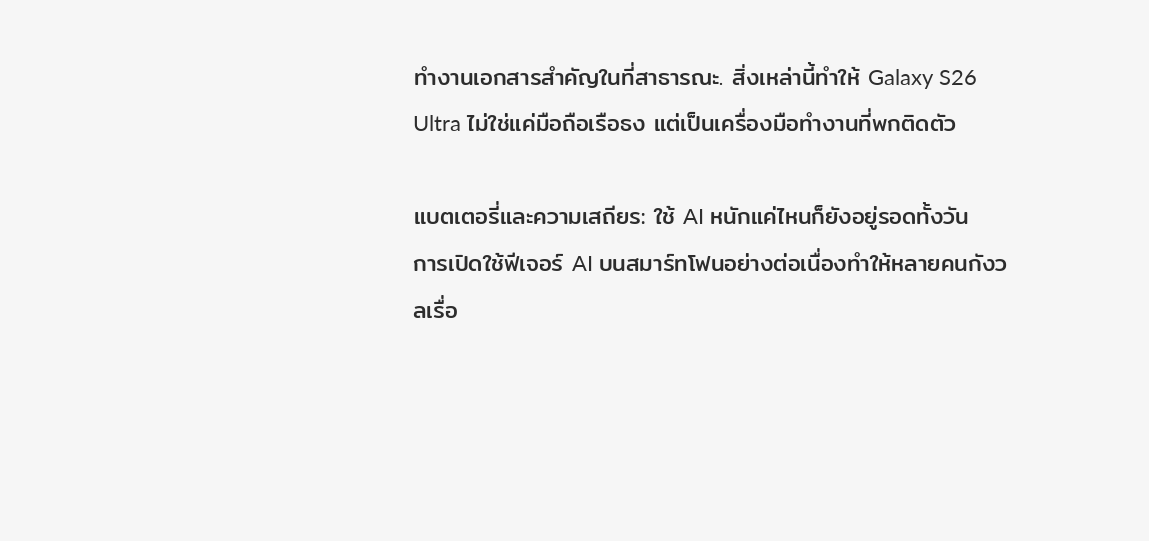ทำงานเอกสารสำคัญในที่สาธารณะ. สิ่งเหล่านี้ทำให้ Galaxy S26 Ultra ไม่ใช่แค่มือถือเรือธง แต่เป็นเครื่องมือทำงานที่พกติดตัว

แบตเตอรี่และความเสถียร: ใช้ AI หนักแค่ไหนก็ยังอยู่รอดทั้งวัน
การเปิดใช้ฟีเจอร์ AI บนสมาร์ทโฟนอย่างต่อเนื่องทำให้หลายคนกังวลเรื่อ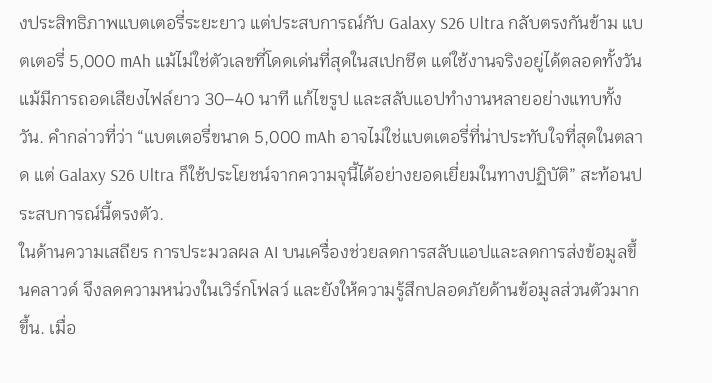งประสิทธิภาพแบตเตอรี่ระยะยาว แต่ประสบการณ์กับ Galaxy S26 Ultra กลับตรงกันข้าม แบตเตอรี่ 5,000 mAh แม้ไม่ใช่ตัวเลขที่โดดเด่นที่สุดในสเปกชีต แต่ใช้งานจริงอยู่ได้ตลอดทั้งวัน แม้มีการถอดเสียงไฟล์ยาว 30–40 นาที แก้ไขรูป และสลับแอปทำงานหลายอย่างแทบทั้งวัน. คำกล่าวที่ว่า “แบตเตอรี่ขนาด 5,000 mAh อาจไม่ใช่แบตเตอรี่ที่น่าประทับใจที่สุดในตลาด แต่ Galaxy S26 Ultra ก็ใช้ประโยชน์จากความจุนี้ได้อย่างยอดเยี่ยมในทางปฏิบัติ” สะท้อนประสบการณ์นี้ตรงตัว.
ในด้านความเสถียร การประมวลผล AI บนเครื่องช่วยลดการสลับแอปและลดการส่งข้อมูลขึ้นคลาวด์ จึงลดความหน่วงในเวิร์กโฟลว์ และยังให้ความรู้สึกปลอดภัยด้านข้อมูลส่วนตัวมากขึ้น. เมื่อ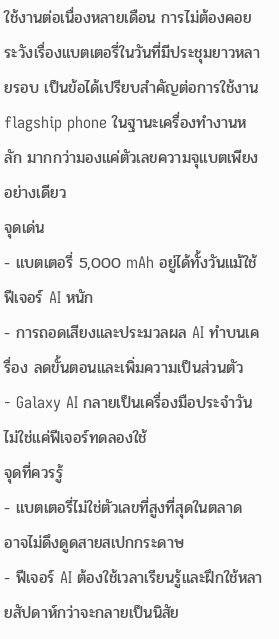ใช้งานต่อเนื่องหลายเดือน การไม่ต้องคอยระวังเรื่องแบตเตอรี่ในวันที่มีประชุมยาวหลายรอบ เป็นข้อได้เปรียบสำคัญต่อการใช้งาน flagship phone ในฐานะเครื่องทำงานหลัก มากกว่ามองแค่ตัวเลขความจุแบตเพียงอย่างเดียว
จุดเด่น
- แบตเตอรี่ 5,000 mAh อยู่ได้ทั้งวันแม้ใช้ฟีเจอร์ AI หนัก
- การถอดเสียงและประมวลผล AI ทำบนเครื่อง ลดขั้นตอนและเพิ่มความเป็นส่วนตัว
- Galaxy AI กลายเป็นเครื่องมือประจำวัน ไม่ใช่แค่ฟีเจอร์ทดลองใช้
จุดที่ควรรู้
- แบตเตอรี่ไม่ใช่ตัวเลขที่สูงที่สุดในตลาด อาจไม่ดึงดูดสายสเปกกระดาษ
- ฟีเจอร์ AI ต้องใช้เวลาเรียนรู้และฝึกใช้หลายสัปดาห์กว่าจะกลายเป็นนิสัย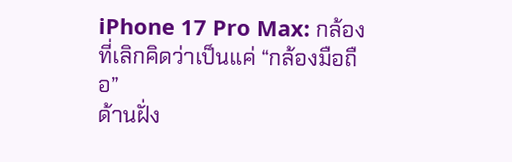iPhone 17 Pro Max: กล้องที่เลิกคิดว่าเป็นแค่ “กล้องมือถือ”
ด้านฝั่ง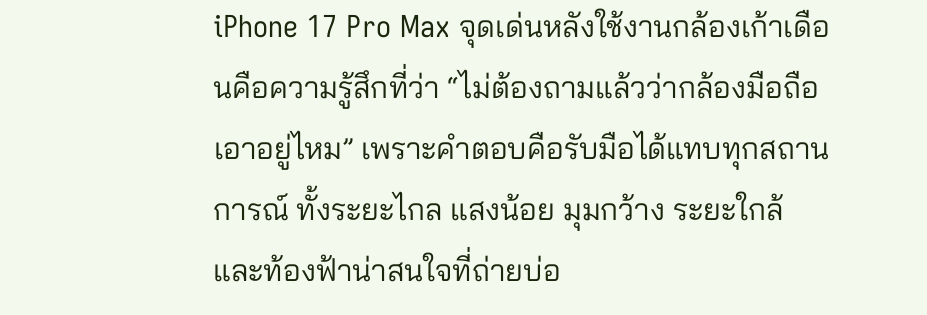iPhone 17 Pro Max จุดเด่นหลังใช้งานกล้องเก้าเดือนคือความรู้สึกที่ว่า “ไม่ต้องถามแล้วว่ากล้องมือถือเอาอยู่ไหม” เพราะคำตอบคือรับมือได้แทบทุกสถานการณ์ ทั้งระยะไกล แสงน้อย มุมกว้าง ระยะใกล้ และท้องฟ้าน่าสนใจที่ถ่ายบ่อ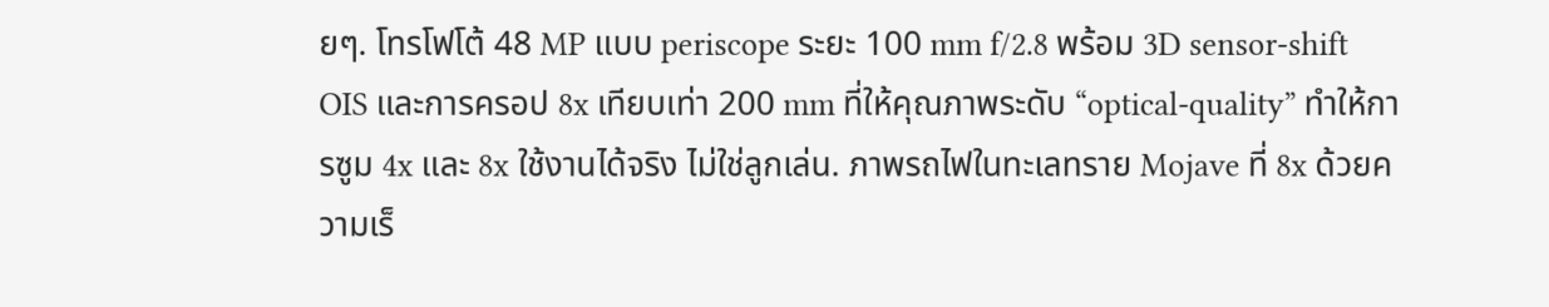ยๆ. โทรโฟโต้ 48 MP แบบ periscope ระยะ 100 mm f/2.8 พร้อม 3D sensor‑shift OIS และการครอป 8x เทียบเท่า 200 mm ที่ให้คุณภาพระดับ “optical‑quality” ทำให้การซูม 4x และ 8x ใช้งานได้จริง ไม่ใช่ลูกเล่น. ภาพรถไฟในทะเลทราย Mojave ที่ 8x ด้วยความเร็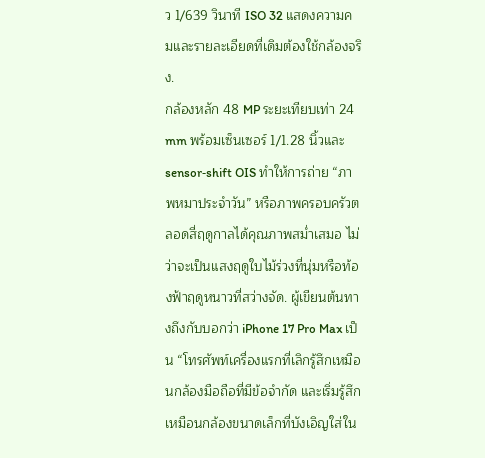ว 1/639 วินาที ISO 32 แสดงความคมและรายละเอียดที่เดิมต้องใช้กล้องจริง.
กล้องหลัก 48 MP ระยะเทียบเท่า 24 mm พร้อมเซ็นเซอร์ 1/1.28 นิ้วและ sensor‑shift OIS ทำให้การถ่าย “ภาพหมาประจำวัน” หรือภาพครอบครัวตลอดสี่ฤดูกาลได้คุณภาพสม่ำเสมอ ไม่ว่าจะเป็นแสงฤดูใบไม้ร่วงที่นุ่มหรือท้องฟ้าฤดูหนาวที่สว่างจัด. ผู้เขียนต้นทางถึงกับบอกว่า iPhone 17 Pro Max เป็น “โทรศัพท์เครื่องแรกที่เลิกรู้สึกเหมือนกล้องมือถือที่มีข้อจำกัด และเริ่มรู้สึกเหมือนกล้องขนาดเล็กที่บังเอิญใส่ใน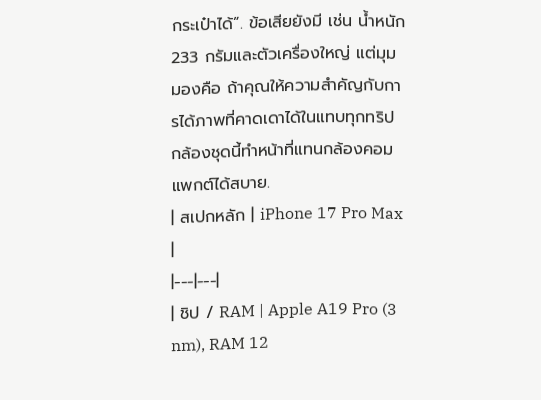กระเป๋าได้”. ข้อเสียยังมี เช่น น้ำหนัก 233 กรัมและตัวเครื่องใหญ่ แต่มุมมองคือ ถ้าคุณให้ความสำคัญกับการได้ภาพที่คาดเดาได้ในแทบทุกทริป กล้องชุดนี้ทำหน้าที่แทนกล้องคอมแพกต์ได้สบาย.
| สเปกหลัก | iPhone 17 Pro Max |
|---|---|
| ชิป / RAM | Apple A19 Pro (3 nm), RAM 12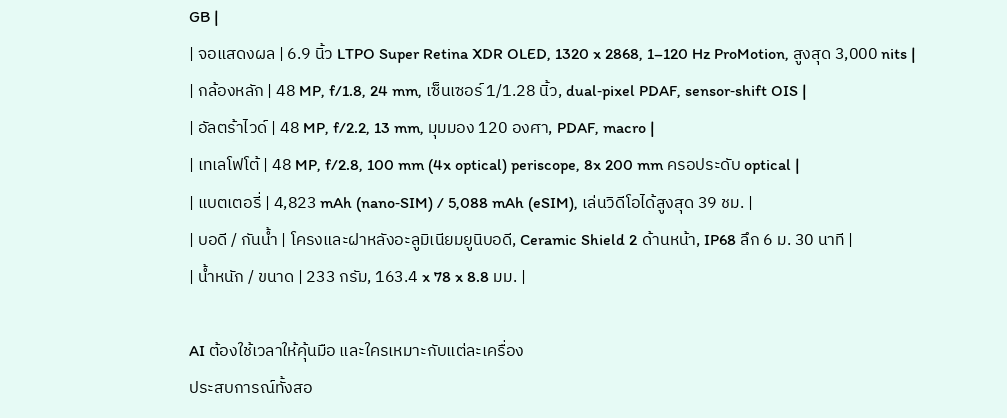GB |
| จอแสดงผล | 6.9 นิ้ว LTPO Super Retina XDR OLED, 1320 x 2868, 1–120 Hz ProMotion, สูงสุด 3,000 nits |
| กล้องหลัก | 48 MP, f/1.8, 24 mm, เซ็นเซอร์ 1/1.28 นิ้ว, dual‑pixel PDAF, sensor‑shift OIS |
| อัลตร้าไวด์ | 48 MP, f/2.2, 13 mm, มุมมอง 120 องศา, PDAF, macro |
| เทเลโฟโต้ | 48 MP, f/2.8, 100 mm (4x optical) periscope, 8x 200 mm ครอประดับ optical |
| แบตเตอรี่ | 4,823 mAh (nano‑SIM) / 5,088 mAh (eSIM), เล่นวิดีโอได้สูงสุด 39 ชม. |
| บอดี / กันน้ำ | โครงและฝาหลังอะลูมิเนียมยูนิบอดี, Ceramic Shield 2 ด้านหน้า, IP68 ลึก 6 ม. 30 นาที |
| น้ำหนัก / ขนาด | 233 กรัม, 163.4 x 78 x 8.8 มม. |

AI ต้องใช้เวลาให้คุ้นมือ และใครเหมาะกับแต่ละเครื่อง
ประสบการณ์ทั้งสอ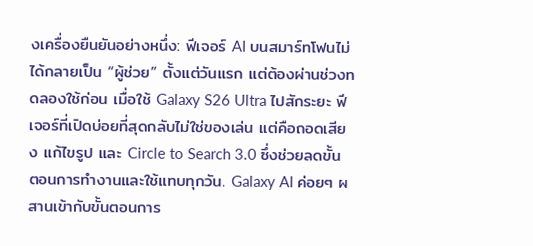งเครื่องยืนยันอย่างหนึ่ง: ฟีเจอร์ AI บนสมาร์ทโฟนไม่ได้กลายเป็น “ผู้ช่วย” ตั้งแต่วันแรก แต่ต้องผ่านช่วงทดลองใช้ก่อน เมื่อใช้ Galaxy S26 Ultra ไปสักระยะ ฟีเจอร์ที่เปิดบ่อยที่สุดกลับไม่ใช่ของเล่น แต่คือถอดเสียง แก้ไขรูป และ Circle to Search 3.0 ซึ่งช่วยลดขั้นตอนการทำงานและใช้แทบทุกวัน. Galaxy AI ค่อยๆ ผสานเข้ากับขั้นตอนการ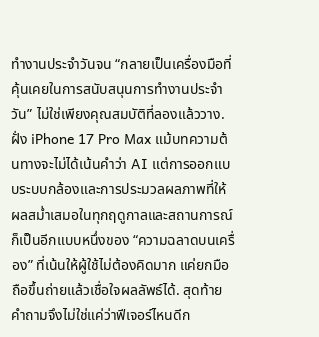ทำงานประจำวันจน “กลายเป็นเครื่องมือที่คุ้นเคยในการสนับสนุนการทำงานประจำวัน” ไม่ใช่เพียงคุณสมบัติที่ลองแล้ววาง.
ฝั่ง iPhone 17 Pro Max แม้บทความต้นทางจะไม่ได้เน้นคำว่า AI แต่การออกแบบระบบกล้องและการประมวลผลภาพที่ให้ผลสม่ำเสมอในทุกฤดูกาลและสถานการณ์ ก็เป็นอีกแบบหนึ่งของ “ความฉลาดบนเครื่อง” ที่เน้นให้ผู้ใช้ไม่ต้องคิดมาก แค่ยกมือถือขึ้นถ่ายแล้วเชื่อใจผลลัพธ์ได้. สุดท้ายคำถามจึงไม่ใช่แค่ว่าฟีเจอร์ไหนดีก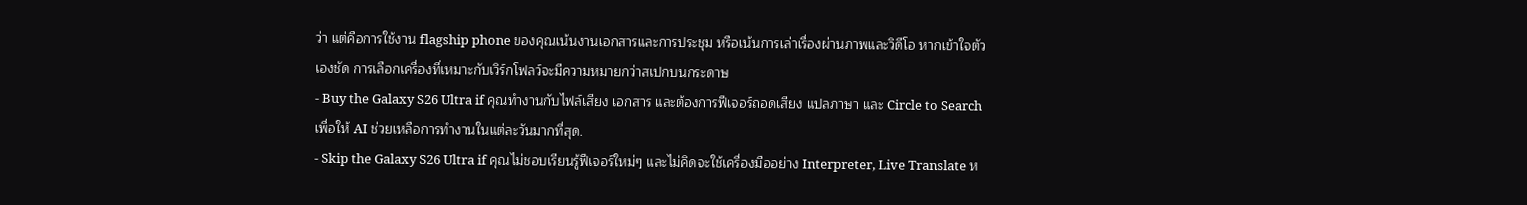ว่า แต่คือการใช้งาน flagship phone ของคุณเน้นงานเอกสารและการประชุม หรือเน้นการเล่าเรื่องผ่านภาพและวิดีโอ หากเข้าใจตัวเองชัด การเลือกเครื่องที่เหมาะกับเวิร์กโฟลว์จะมีความหมายกว่าสเปกบนกระดาษ
- Buy the Galaxy S26 Ultra if คุณทำงานกับไฟล์เสียง เอกสาร และต้องการฟีเจอร์ถอดเสียง แปลภาษา และ Circle to Search เพื่อให้ AI ช่วยเหลือการทำงานในแต่ละวันมากที่สุด.
- Skip the Galaxy S26 Ultra if คุณไม่ชอบเรียนรู้ฟีเจอร์ใหม่ๆ และไม่คิดจะใช้เครื่องมืออย่าง Interpreter, Live Translate ห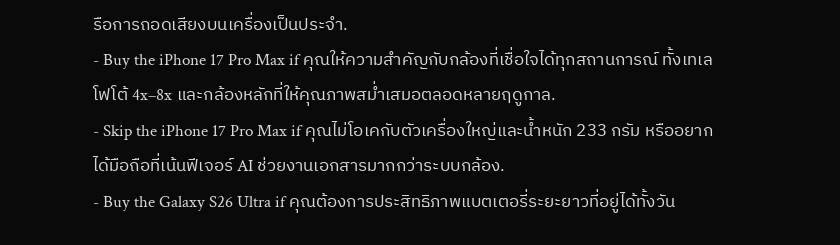รือการถอดเสียงบนเครื่องเป็นประจำ.
- Buy the iPhone 17 Pro Max if คุณให้ความสำคัญกับกล้องที่เชื่อใจได้ทุกสถานการณ์ ทั้งเทเลโฟโต้ 4x–8x และกล้องหลักที่ให้คุณภาพสม่ำเสมอตลอดหลายฤดูกาล.
- Skip the iPhone 17 Pro Max if คุณไม่โอเคกับตัวเครื่องใหญ่และน้ำหนัก 233 กรัม หรืออยากได้มือถือที่เน้นฟีเจอร์ AI ช่วยงานเอกสารมากกว่าระบบกล้อง.
- Buy the Galaxy S26 Ultra if คุณต้องการประสิทธิภาพแบตเตอรี่ระยะยาวที่อยู่ได้ทั้งวัน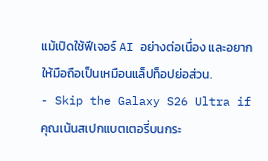แม้เปิดใช้ฟีเจอร์ AI อย่างต่อเนื่อง และอยากให้มือถือเป็นเหมือนแล็ปท็อปย่อส่วน.
- Skip the Galaxy S26 Ultra if คุณเน้นสเปกแบตเตอรี่บนกระ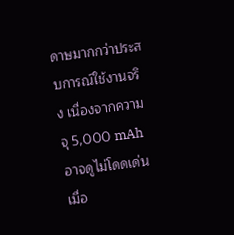ดาษมากกว่าประสบการณ์ใช้งานจริง เนื่องจากความจุ 5,000 mAh อาจดูไม่โดดเด่นเมื่อ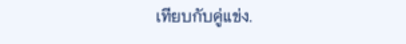เทียบกับคู่แข่ง.